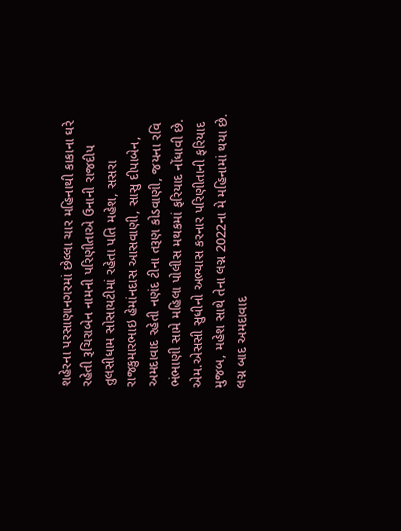શહેરના પરસાણાનગરમાં છેલ્લા ચાર મહિનાથી કાકાના ઘરે રહેતી રૂચિરાબેન નામની પરિણીતાએ ઉનાની રાજદીપ તુલસીધામ સોસાયટીમાં રહેતા પતિ મહેશ, સસરા રાજકુમારભાઇ હેમાંનદાસ આસવાણી, સાસુ દીપાબેન, અમદાવાદ રહેતી નણંદ ટીના તરૂણ કોડવાણી, જયના રવિ ભંભાણી સામે મહિલા પોલીસ મથકમાં ફરિયાદ નોંધાવી છે.
એમ.એસસી સુધીનો અભ્યાસ કરનાર પરિણીતાની ફરિયાદ મુજબ, મહેશ સાથે તેના લગ્ન 2022ના મે મહિનામાં થયા છે. લગ્ન બાદ અમદાવાદ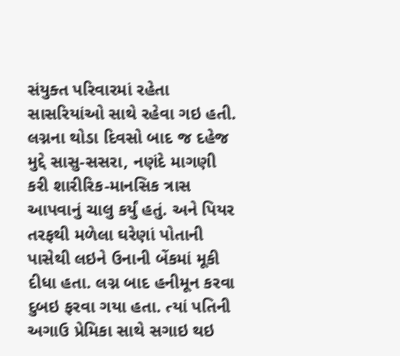સંયુક્ત પરિવારમાં રહેતા સાસરિયાંઓ સાથે રહેવા ગઇ હતી. લગ્નના થોડા દિવસો બાદ જ દહેજ મુદ્દે સાસુ-સસરા, નણંદે માગણી કરી શારીરિક-માનસિક ત્રાસ આપવાનું ચાલુ કર્યું હતું. અને પિયર તરફથી મળેલા ઘરેણાં પોતાની પાસેથી લઇને ઉનાની બેંકમાં મૂકી દીધા હતા. લગ્ન બાદ હનીમૂન કરવા દુબઇ ફરવા ગયા હતા. ત્યાં પતિની અગાઉ પ્રેમિકા સાથે સગાઇ થઇ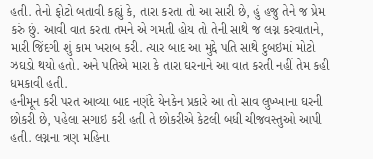હતી. તેનો ફોટો બતાવી કહ્યું કે, તારા કરતા તો આ સારી છે, હું હજુ તેને જ પ્રેમ કરું છું. આવી વાત કરતા તમને એ ગમતી હોય તો તેની સાથે જ લગ્ન કરવાતાને, મારી જિંદગી શું કામ ખરાબ કરી. ત્યાર બાદ આ મુદ્દે પતિ સાથે દુબઇમાં મોટો ઝઘડો થયો હતો. અને પતિએ મારા કે તારા ઘરનાને આ વાત કરતી નહીં તેમ કહી ધમકાવી હતી.
હનીમૂન કરી પરત આવ્યા બાદ નણંદે યેનકેન પ્રકારે આ તો સાવ લુખ્ખાના ઘરની છોકરી છે, પહેલા સગાઇ કરી હતી તે છોકરીએ કેટલી બધી ચીજવસ્તુઓ આપી હતી. લગ્નના ત્રણ મહિના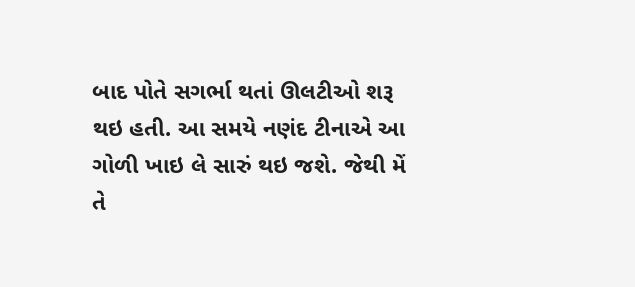બાદ પોતે સગર્ભા થતાં ઊલટીઓ શરૂ થઇ હતી. આ સમયે નણંદ ટીનાએ આ ગોળી ખાઇ લે સારું થઇ જશે. જેથી મેં તે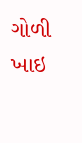ગોળી ખાઇ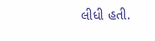લીધી હતી.